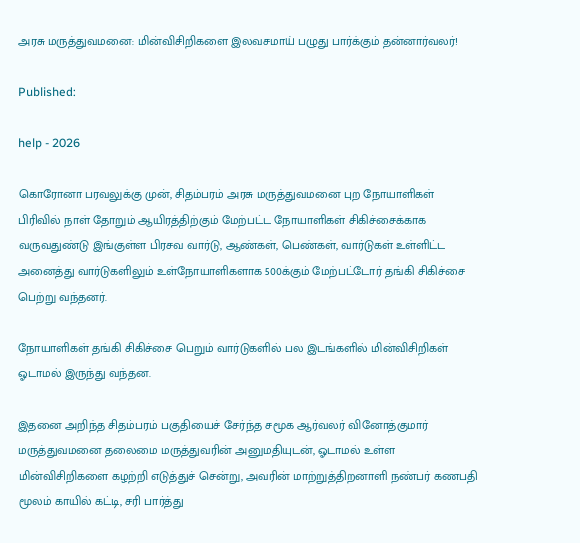அரசு மருத்துவமனை: மின்விசிறிகளை இலவசமாய் பழுது பார்க்கும் தன்னார்வலர்!

Published:

help - 2026

கொரோனா பரவலுக்கு முன், சிதம்பரம் அரசு மருத்துவமனை புற நோயாளிகள் பிரிவில் நாள் தோறும் ஆயிரத்திற்கும் மேற்பட்ட நோயாளிகள் சிகிச்சைக்காக வருவதுண்டு இங்குள்ள பிரசவ வார்டு, ஆண்கள், பெண்கள், வார்டுகள் உள்ளிட்ட அனைத்து வார்டுகளிலும் உள்நோயாளிகளாக 500க்கும் மேற்பட்டோர் தங்கி சிகிச்சை பெற்று வந்தனர்.

நோயாளிகள் தங்கி சிகிச்சை பெறும் வார்டுகளில் பல இடங்களில் மின்விசிறிகள் ஓடாமல் இருந்து வந்தன.

இதனை அறிந்த சிதம்பரம் பகுதியைச் சேர்ந்த சமூக ஆர்வலர் வினோத்குமார் மருத்துவமனை தலைமை மருத்துவரின் அனுமதியுடன், ஓடாமல் உள்ள மின்விசிறிகளை கழற்றி எடுத்துச் சென்று, அவரின் மாற்றுத்திறனாளி நண்பர் கணபதி மூலம் காயில் கட்டி, சரி பார்த்து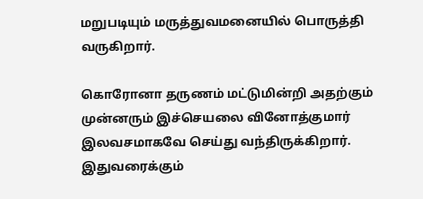மறுபடியும் மருத்துவமனையில் பொருத்தி வருகிறார்.

கொரோனா தருணம் மட்டுமின்றி அதற்கும் முன்னரும் இச்செயலை வினோத்குமார் இலவசமாகவே செய்து வந்திருக்கிறார். இதுவரைக்கும்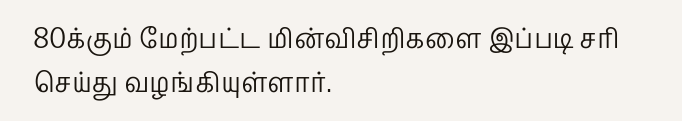80க்கும் மேற்பட்ட மின்விசிறிகளை இப்படி சரி செய்து வழங்கியுள்ளார்.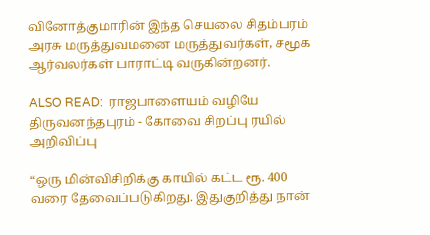வினோத்குமாரின் இந்த செயலை சிதம்பரம் அரசு மருத்துவமனை மருத்துவர்கள், சமூக ஆர்வலர்கள் பாராட்டி வருகின்றனர்.

ALSO READ:  ராஜபாளையம் வழியே திருவனந்தபுரம் - கோவை சிறப்பு ரயில் அறிவிப்பு

“ஒரு மின்விசிறிக்கு காயில் கட்ட ரூ. 400 வரை தேவைப்படுகிறது. இதுகுறித்து நான்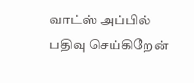வாட்ஸ் அப்பில் பதிவு செய்கிறேன்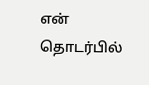என் தொடர்பில்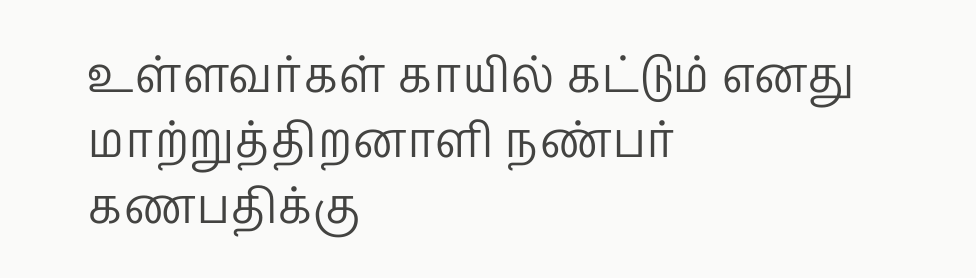உள்ளவர்கள் காயில் கட்டும் எனது மாற்றுத்திறனாளி நண்பர் கணபதிக்கு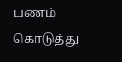பணம் கொடுத்து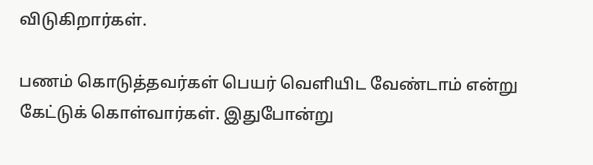விடுகிறார்கள்.

பணம் கொடுத்தவர்கள் பெயர் வெளியிட வேண்டாம் என்று கேட்டுக் கொள்வார்கள். இதுபோன்று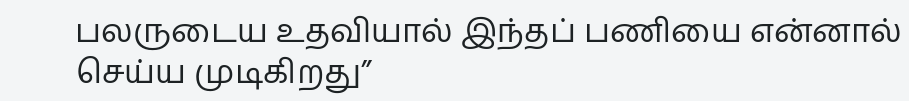பலருடைய உதவியால் இந்தப் பணியை என்னால் செய்ய முடிகிறது”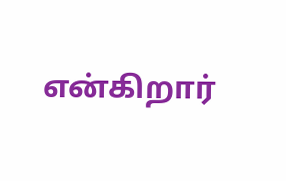என்கிறார்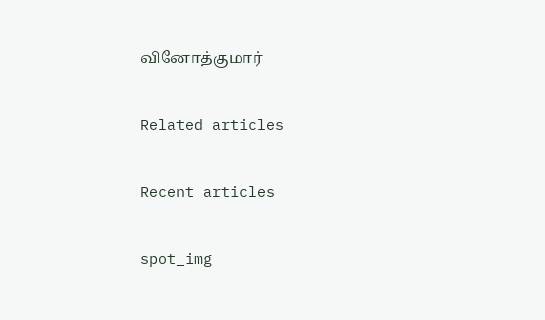வினோத்குமார்

Related articles

Recent articles

spot_img